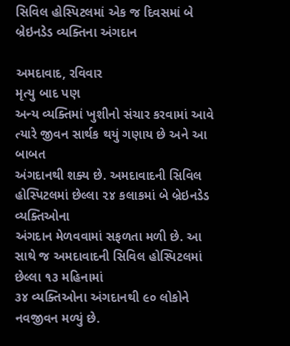સિવિલ હોસ્પિટલમાં એક જ દિવસમાં બે બ્રેઇનડેડ વ્યક્તિના અંગદાન

અમદાવાદ, રવિવાર
મૃત્યુ બાદ પણ
અન્ય વ્યક્તિમાં ખુશીનો સંચાર કરવામાં આવે ત્યારે જીવન સાર્થક થયું ગણાય છે અને આ બાબત
અંગદાનથી શક્ય છે. અમદાવાદની સિવિલ હોસ્પિટલમાં છેલ્લા ૨૪ કલાકમાં બે બ્રેઇનડેડ વ્યક્તિઓના
અંગદાન મેળવવામાં સફળતા મળી છે. આ સાથે જ અમદાવાદની સિવિલ હોસ્પિટલમાં છેલ્લા ૧૩ મહિનામાં
૩૪ વ્યક્તિઓના અંગદાનથી ૯૦ લોકોને નવજીવન મળ્યું છે.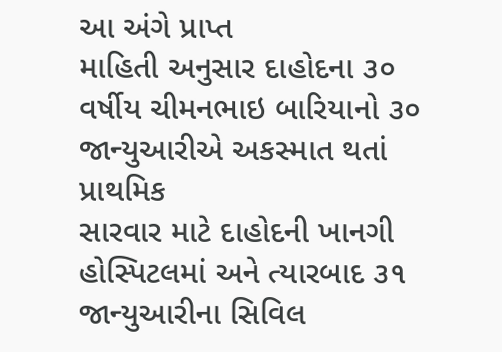આ અંગે પ્રાપ્ત
માહિતી અનુસાર દાહોદના ૩૦ વર્ષીય ચીમનભાઇ બારિયાનો ૩૦ જાન્યુઆરીએ અકસ્માત થતાં પ્રાથમિક
સારવાર માટે દાહોદની ખાનગી હોસ્પિટલમાં અને ત્યારબાદ ૩૧ જાન્યુઆરીના સિવિલ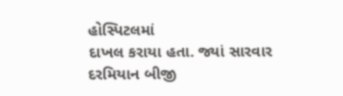હોસ્પિટલમાં
દાખલ કરાયા હતા. જ્યાં સારવાર દરમિયાન બીજી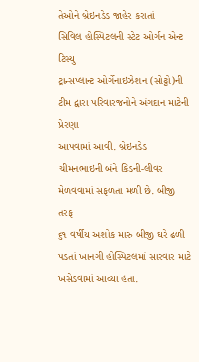તેઓને બ્રેઇનડેડ જાહેર કરાતાં
સિવિલ હોસ્પિટલની સ્ટેટ ઓર્ગન એન્ટ ટિસ્યુ
ટ્રાન્સપ્લાન્ટ ઓર્ગેનાઇઝેશન (સોટ્ટો)ની ટીમ દ્વારા પરિવારજનોને અંગદાન માટેની પ્રેરણા
આપવામાં આવી. બ્રેઇનડેડ ચીમનભાઇની બંને કિડની-લીવર મેળવવામાં સફળતા મળી છે. બીજી તરફ
૬૧ વર્ષીય અશોક મારુ બીજી ઘરે ઢળી પડતાં ખાનગી હોસ્પિટલમાં સારવાર માટે
ખસેડવામાં આવ્યા હતા.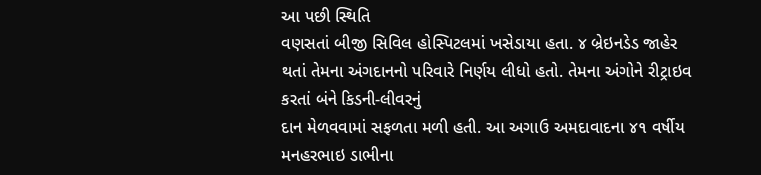આ પછી સ્થિતિ
વણસતાં બીજી સિવિલ હોસ્પિટલમાં ખસેડાયા હતા. ૪ બ્રેઇનડેડ જાહેર
થતાં તેમના અંગદાનનો પરિવારે નિર્ણય લીધો હતો. તેમના અંગોને રીટ્રાઇવ કરતાં બંને કિડની-લીવરનું
દાન મેળવવામાં સફળતા મળી હતી. આ અગાઉ અમદાવાદના ૪૧ વર્ષીય મનહરભાઇ ડાભીના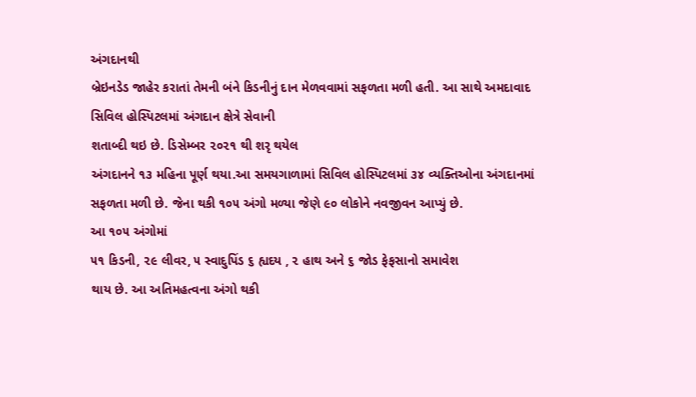અંગદાનથી
બ્રેઇનડેડ જાહેર કરાતાં તેમની બંને કિડનીનું દાન મેળવવામાં સફળતા મળી હતી. આ સાથે અમદાવાદ
સિવિલ હોસ્પિટલમાં અંગદાન ક્ષેત્રે સેવાની
શતાબ્દી થઇ છે. ડિસેમ્બર ૨૦૨૧ થી શરૃ થયેલ
અંગદાનને ૧૩ મહિના પૂર્ણ થયા.આ સમયગાળામાં સિવિલ હોસ્પિટલમાં ૩૪ વ્યક્તિઓના અંગદાનમાં
સફળતા મળી છે. જેના થકી ૧૦૫ અંગો મળ્યા જેણે ૯૦ લોકોને નવજીવન આપ્યું છે.
આ ૧૦૫ અંગોમાં
૫૧ કિડની, ૨૯ લીવર, ૫ સ્વાદુપિંડ ૬ હ્યદય , ૨ હાથ અને ૬ જોડ ફેફસાનો સમાવેશ
થાય છે. આ અતિમહત્વના અંગો થકી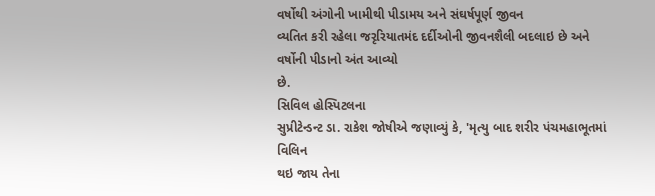વર્ષોથી અંગોની ખામીથી પીડામય અને સંઘર્ષપૂર્ણ જીવન
વ્યતિત કરી રહેલા જરૃરિયાતમંદ દર્દીઓની જીવનશૈલી બદલાઇ છે અને વર્ષોની પીડાનો અંત આવ્યો
છે.
સિવિલ હોસ્પિટલના
સુપ્રીટેન્ડન્ટ ડા. રાકેશ જોષીએ જણાવ્યું કે, 'મૃત્યુ બાદ શરીર પંચમહાભૂતમાં વિલિન
થઇ જાય તેના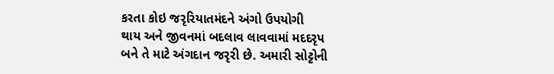કરતા કોઇ જરૃરિયાતમંદને અંગો ઉપયોગી
થાય અને જીવનમાં બદલાવ લાવવામાં મદદરૃપ બને તે માટે અંગદાન જરૃરી છે. અમારી સોટ્ટોની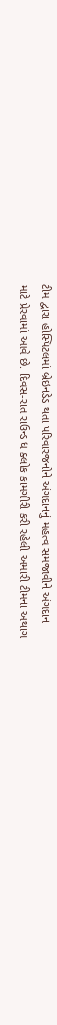ટીમ દ્વારા હોસ્પિટલમાં બ્રેઇનડેડ થતા પરિવારજનોને અંગદાનનું મહત્વ સમજાવીને અંગદાન
માટે પ્રેરવામાં આવે છે. દિવસ-રાત રાઉન્ડ ધ ક્લોક કામગીરી કરી રહેલી અમારી ટીમના અથાગ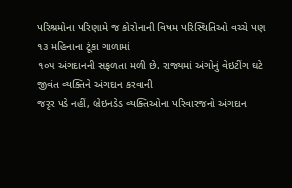પરિશ્રમોના પરિણામે જ કોરોનાની વિષમ પરિસ્થિતિઓ વચ્ચે પણ ૧૩ મહિનાના ટૂંકા ગાળામાં
૧૦૫ અંગદાનની સફળતા મળી છે. રાજ્યમાં અંગોનું વેઇટીંગ ઘટે જીવંત વ્યક્તિને અંગદાન કરવાની
જરૃર પડે નહીં, બ્રેઇનડેડ વ્યક્તિઓના પરિવારજનો અંગદાન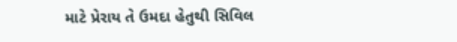માટે પ્રેરાય તે ઉમદા હેતુથી સિવિલ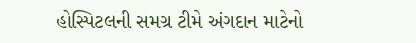હોસ્પિટલની સમગ્ર ટીમે અંગદાન માટેનો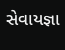સેવાયજ્ઞા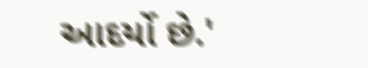આદર્યો છે.'